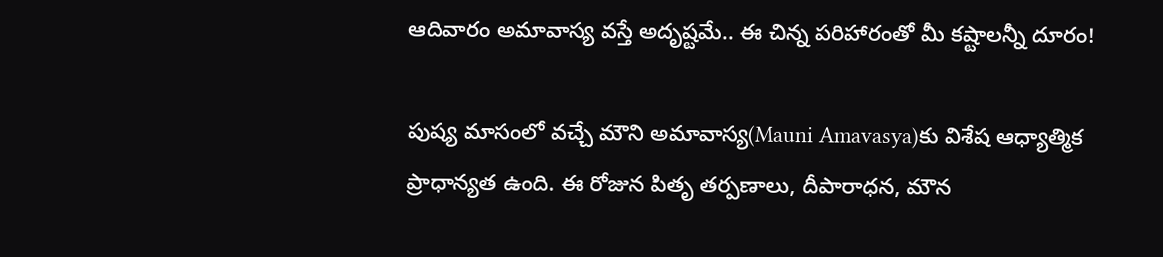ఆదివారం అమావాస్య వస్తే అదృష్టమే.. ఈ చిన్న పరిహారంతో మీ కష్టాలన్నీ దూరం!

పుష్య మాసంలో వచ్చే మౌని అమావాస్య(Mauni Amavasya)కు విశేష ఆధ్యాత్మిక ప్రాధాన్యత ఉంది. ఈ రోజున పితృ తర్పణాలు, దీపారాధన, మౌన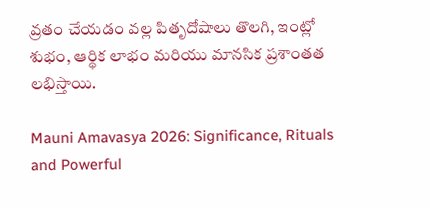వ్రతం చేయడం వల్ల పితృదోషాలు తొలగి, ఇంట్లో శుభం, ఆర్థిక లాభం మరియు మానసిక ప్రశాంతత లభిస్తాయి.

Mauni Amavasya 2026: Significance, Rituals and Powerful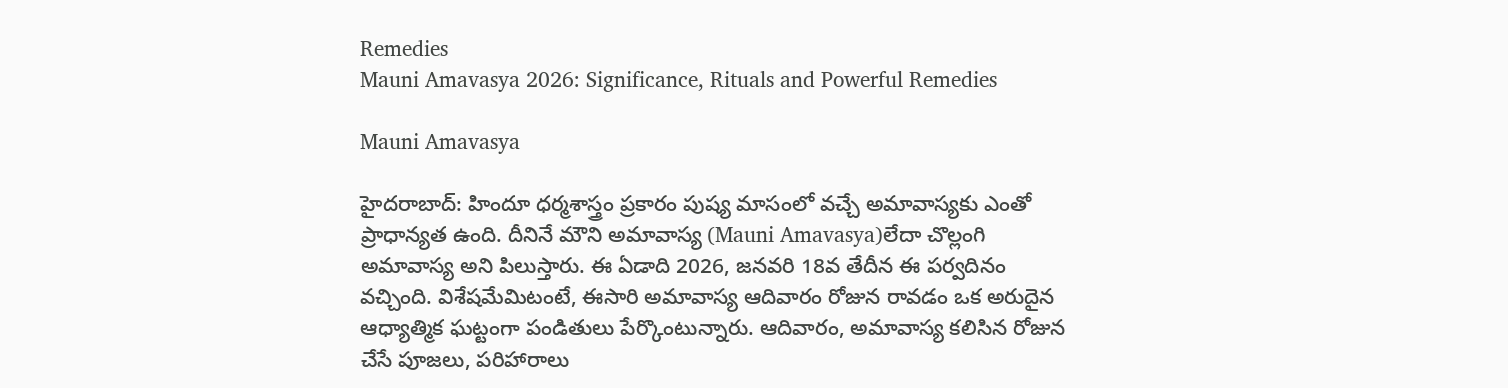Remedies
Mauni Amavasya 2026: Significance, Rituals and Powerful Remedies

Mauni Amavasya

హైదరాబాద్: హిందూ ధర్మశాస్త్రం ప్రకారం పుష్య మాసంలో వచ్చే అమావాస్యకు ఎంతో ప్రాధాన్యత ఉంది. దీనినే మౌని అమావాస్య (Mauni Amavasya)లేదా చొల్లంగి అమావాస్య అని పిలుస్తారు. ఈ ఏడాది 2026, జనవరి 18వ తేదీన ఈ పర్వదినం వచ్చింది. విశేషమేమిటంటే, ఈసారి అమావాస్య ఆదివారం రోజున రావడం ఒక అరుదైన ఆధ్యాత్మిక ఘట్టంగా పండితులు పేర్కొంటున్నారు. ఆదివారం, అమావాస్య కలిసిన రోజున చేసే పూజలు, పరిహారాలు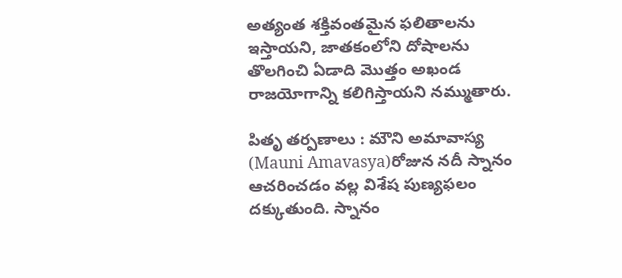అత్యంత శక్తివంతమైన ఫలితాలను ఇస్తాయని, జాతకంలోని దోషాలను తొలగించి ఏడాది మొత్తం అఖండ రాజయోగాన్ని కలిగిస్తాయని నమ్ముతారు.

పితృ తర్పణాలు : మౌని అమావాస్య (Mauni Amavasya)రోజున నదీ స్నానం ఆచరించడం వల్ల విశేష పుణ్యఫలం దక్కుతుంది. స్నానం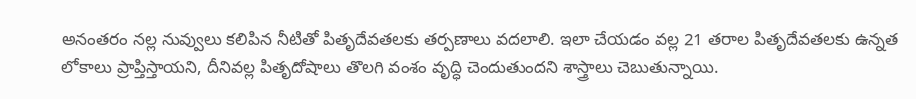అనంతరం నల్ల నువ్వులు కలిపిన నీటితో పితృదేవతలకు తర్పణాలు వదలాలి. ఇలా చేయడం వల్ల 21 తరాల పితృదేవతలకు ఉన్నత లోకాలు ప్రాప్తిస్తాయని, దీనివల్ల పితృదోషాలు తొలగి వంశం వృద్ధి చెందుతుందని శాస్త్రాలు చెబుతున్నాయి.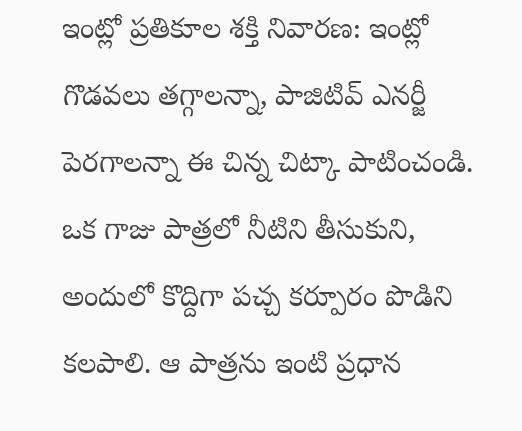ఇంట్లో ప్రతికూల శక్తి నివారణ: ఇంట్లో గొడవలు తగ్గాలన్నా, పాజిటివ్ ఎనర్జీ పెరగాలన్నా ఈ చిన్న చిట్కా పాటించండి. ఒక గాజు పాత్రలో నీటిని తీసుకుని, అందులో కొద్దిగా పచ్చ కర్పూరం పొడిని కలపాలి. ఆ పాత్రను ఇంటి ప్రధాన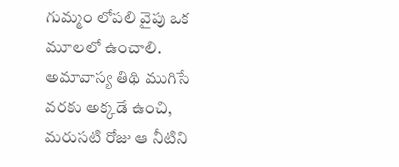గుమ్మం లోపలి వైపు ఒక మూలలో ఉంచాలి. అమావాస్య తిథి ముగిసే వరకు అక్కడే ఉంచి, మరుసటి రోజు ఆ నీటిని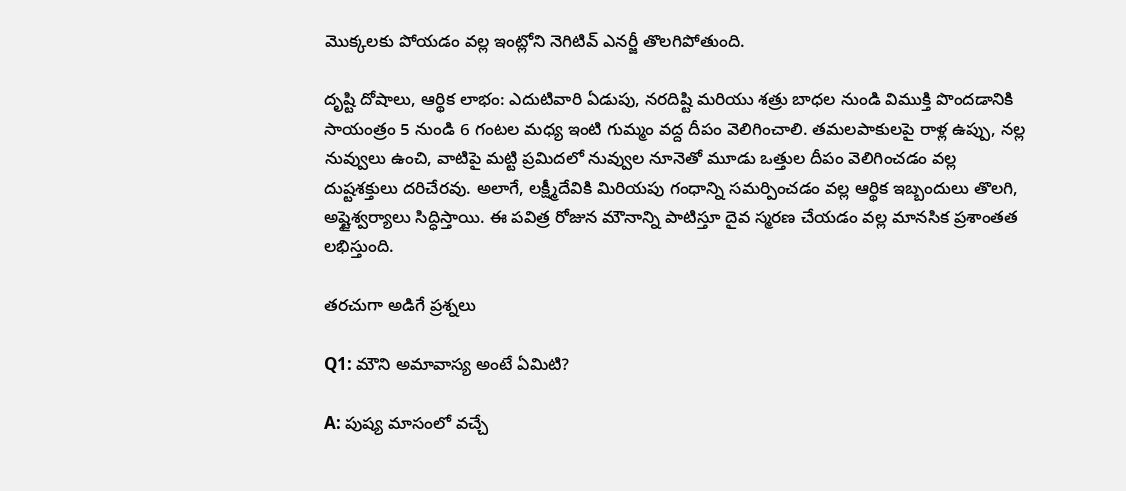మొక్కలకు పోయడం వల్ల ఇంట్లోని నెగిటివ్ ఎనర్జీ తొలగిపోతుంది.

దృష్టి దోషాలు, ఆర్థిక లాభం: ఎదుటివారి ఏడుపు, నరదిష్టి మరియు శత్రు బాధల నుండి విముక్తి పొందడానికి సాయంత్రం 5 నుండి 6 గంటల మధ్య ఇంటి గుమ్మం వద్ద దీపం వెలిగించాలి. తమలపాకులపై రాళ్ల ఉప్పు, నల్ల నువ్వులు ఉంచి, వాటిపై మట్టి ప్రమిదలో నువ్వుల నూనెతో మూడు ఒత్తుల దీపం వెలిగించడం వల్ల దుష్టశక్తులు దరిచేరవు. అలాగే, లక్ష్మీదేవికి మిరియపు గంధాన్ని సమర్పించడం వల్ల ఆర్థిక ఇబ్బందులు తొలగి, అష్టైశ్వర్యాలు సిద్ధిస్తాయి. ఈ పవిత్ర రోజున మౌనాన్ని పాటిస్తూ దైవ స్మరణ చేయడం వల్ల మానసిక ప్రశాంతత లభిస్తుంది.

తరచుగా అడిగే ప్రశ్నలు

Q1: మౌని అమావాస్య అంటే ఏమిటి?

A: పుష్య మాసంలో వచ్చే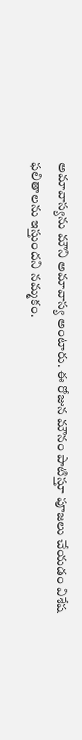అమావాస్యను మౌని అమావాస్య అంటారు. ఈ రోజున మౌనం పాటిస్తూ పూజలు చేయడం విశేష ఫలితాలను ఇస్తుందని నమ్మకం.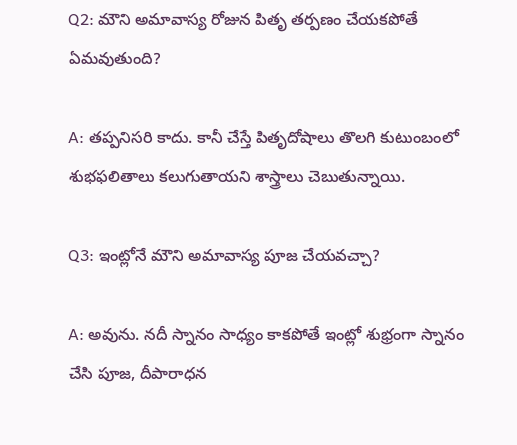Q2: మౌని అమావాస్య రోజున పితృ తర్పణం చేయకపోతే ఏమవుతుంది?

A: తప్పనిసరి కాదు. కానీ చేస్తే పితృదోషాలు తొలగి కుటుంబంలో శుభఫలితాలు కలుగుతాయని శాస్త్రాలు చెబుతున్నాయి.

Q3: ఇంట్లోనే మౌని అమావాస్య పూజ చేయవచ్చా?

A: అవును. నదీ స్నానం సాధ్యం కాకపోతే ఇంట్లో శుభ్రంగా స్నానం చేసి పూజ, దీపారాధన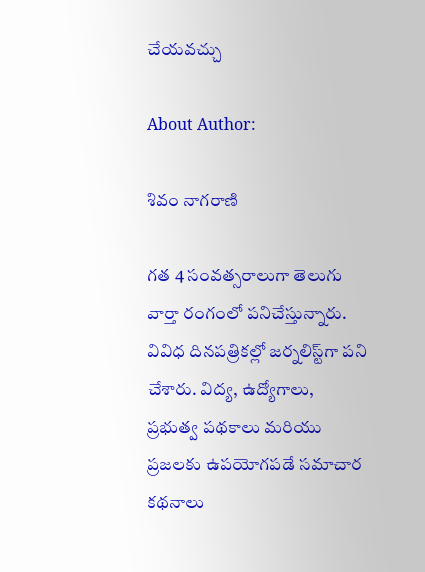చేయవచ్చు

About Author:

శివం నాగరాణి

గత 4 సంవత్సరాలుగా తెలుగు వార్తా రంగంలో పనిచేస్తున్నారు. వివిధ దినపత్రికల్లో జర్నలిస్ట్‌గా పని చేశారు. విద్య, ఉద్యోగాలు, ప్రభుత్వ పథకాలు మరియు ప్రజలకు ఉపయోగపడే సమాచార కథనాలు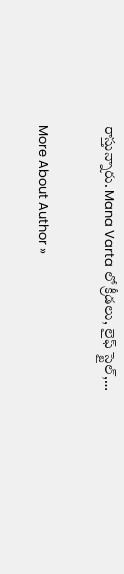రాస్తున్నారు. Mana Varta లో క్రీడలు, లైఫ్ స్టైల్,…

More About Author »